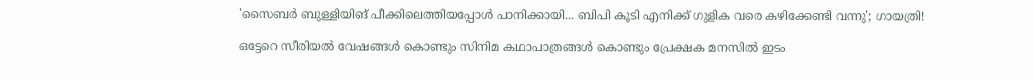'സൈബർ ബുള്ളിയിങ് പീക്കിലെത്തിയപ്പോൾ പാനിക്കായി... ബിപി കൂടി എനിക്ക് ഗുളിക വരെ കഴിക്കേണ്ടി വന്നു'; ഗായത്രി!

ഒട്ടേറെ സീരിയൽ വേഷങ്ങൾ കൊണ്ടും സിനിമ കഥാപാത്രങ്ങൾ കൊണ്ടും പ്രേക്ഷക മനസിൽ ഇടം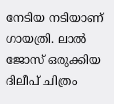നേടിയ നടിയാണ് ഗായത്രി. ലാല്‍ ജോസ് ഒരുക്കിയ ദിലീപ് ചിത്രം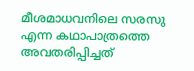മീശമാധവനിലെ സരസു എന്ന കഥാപാത്രത്തെ അവതരിപ്പിച്ചത്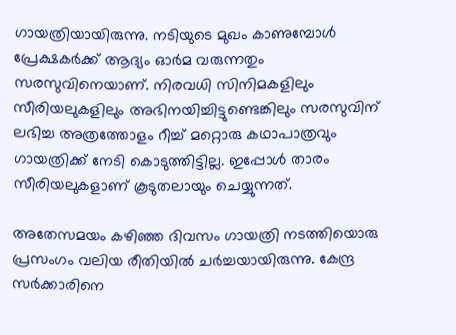ഗായത്രിയായിരുന്നു. നടിയുടെ മുഖം കാണുമ്പോൾ പ്രേക്ഷകർക്ക് ആദ്യം ഓർമ വരുന്നതും സരസുവിനെയാണ്. നിരവധി സിനിമകളിലും സീരിയലുകളിലും അഭിനയിച്ചിട്ടുണ്ടെങ്കിലും സരസുവിന് ലഭിച്ച അത്രത്തോളം റീച്ച് മറ്റൊരു കഥാപാത്രവും ഗായത്രിക്ക് നേടി കൊടുത്തിട്ടില്ല. ഇപ്പോൾ താരം സീരിയലുകളാണ് കൂടുതലായും ചെയ്യുന്നത്.

അതേസമയം കഴിഞ്ഞ ദിവസം ഗായത്രി നടത്തിയൊരു പ്രസംഗം വലിയ രീതിയിൽ ചർച്ചയായിരുന്നു. കേന്ദ്ര സര്‍ക്കാരിനെ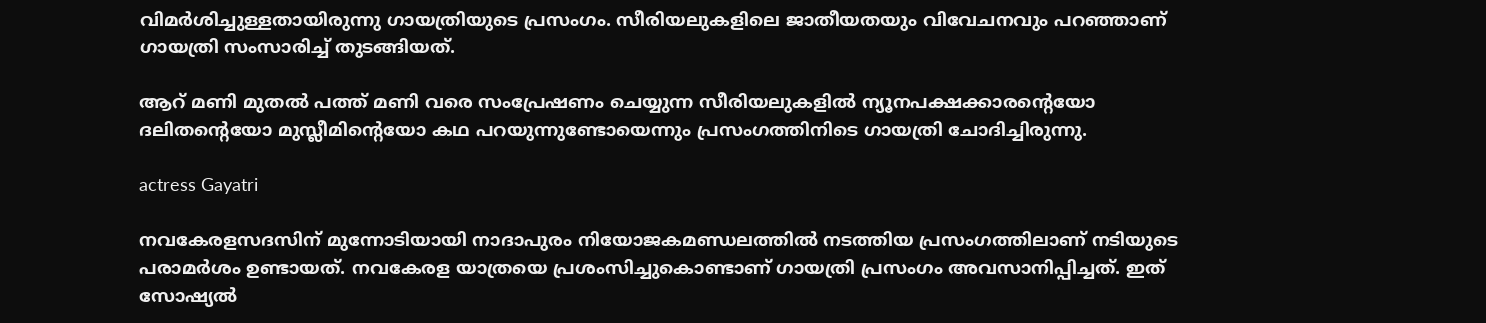വിമര്‍ശിച്ചുള്ളതായിരുന്നു ഗായത്രിയുടെ പ്രസംഗം. സീരിയലുകളിലെ ജാതീയതയും വിവേചനവും പറഞ്ഞാണ് ഗായത്രി സംസാരിച്ച് തുടങ്ങിയത്.

ആറ് മണി മുതല്‍ പത്ത് മണി വരെ സംപ്രേഷണം ചെയ്യുന്ന സീരിയലുകളില്‍ ന്യൂനപക്ഷക്കാരന്റെയോ ദലിതന്റെയോ മുസ്ലീമിന്റെയോ കഥ പറയുന്നുണ്ടോയെന്നും പ്രസംഗത്തിനിടെ ഗായത്രി ചോദിച്ചിരുന്നു.

actress Gayatri

നവകേരളസദസിന് മുന്നോടിയായി നാദാപുരം നിയോജകമണ്ഡലത്തില്‍ നടത്തിയ പ്രസംഗത്തിലാണ് നടിയുടെ പരാമര്‍ശം ഉണ്ടായത്. നവകേരള യാത്രയെ പ്രശംസിച്ചുകൊണ്ടാണ് ഗായത്രി പ്രസംഗം അവസാനിപ്പിച്ചത്. ഇത് സോഷ്യല്‍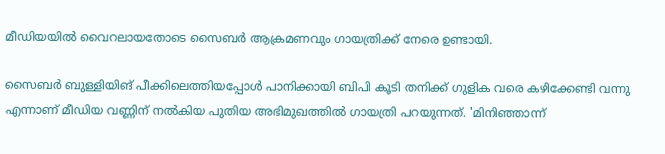മീഡിയയില്‍ വൈറലായതോടെ സൈബർ ആക്രമണവും ഗായത്രിക്ക് നേരെ ഉണ്ടായി.

സൈബർ ബുള്ളിയിങ് പീക്കിലെത്തിയപ്പോൾ പാനിക്കായി ബിപി കൂടി തനിക്ക് ഗുളിക വരെ കഴിക്കേണ്ടി വന്നു എന്നാണ് മീഡിയ വണ്ണിന് നൽകിയ പുതിയ അഭിമുഖത്തിൽ ഗായത്രി പറയുന്നത്. 'മിനിഞ്ഞാന്ന്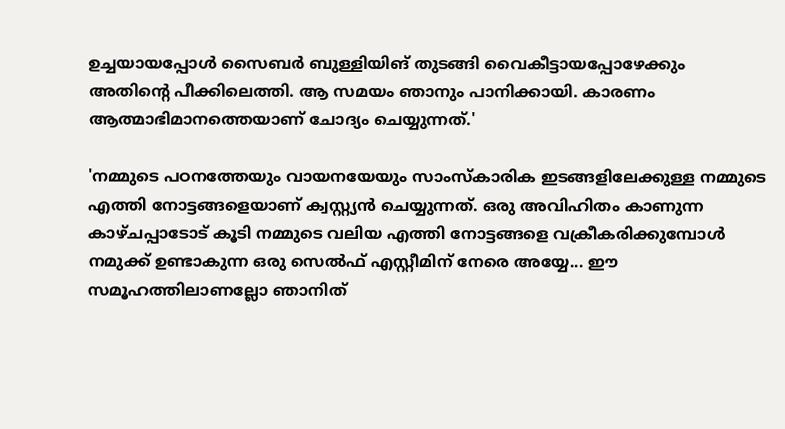ഉച്ചയായപ്പോൾ സൈബർ ബുള്ളിയിങ് തുടങ്ങി വൈകീട്ടായപ്പോഴേക്കും അതിന്റെ പീക്കിലെത്തി. ആ സമയം ഞാനും പാനിക്കായി. കാരണം ആത്മാഭിമാനത്തെയാണ് ചോദ്യം ചെയ്യുന്നത്.'

'നമ്മുടെ പഠനത്തേയും വായനയേയും സാംസ്കാരിക ഇടങ്ങളിലേക്കുള്ള നമ്മുടെ എത്തി നോട്ടങ്ങളെയാണ് ക്വസ്റ്റ്യൻ ചെയ്യുന്നത്. ഒരു അവിഹിതം കാണുന്ന കാഴ്ചപ്പാടോട് കൂടി നമ്മുടെ വലിയ എത്തി നോട്ടങ്ങളെ വക്രീകരിക്കുമ്പോൾ നമുക്ക് ഉണ്ടാകുന്ന ഒരു സെൽഫ് എസ്റ്റീമിന് നേരെ അയ്യേ... ഈ സമൂഹത്തിലാണല്ലോ ഞാനിത്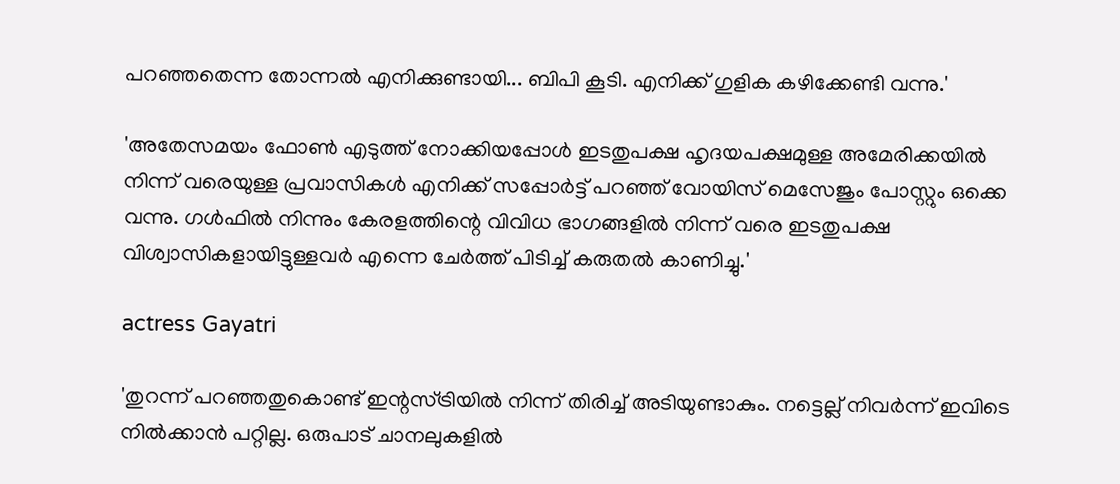പറഞ്ഞതെന്ന തോന്നൽ എനിക്കുണ്ടായി... ബിപി കൂടി. എനിക്ക് ഗുളിക കഴിക്കേണ്ടി വന്നു.'

'അതേസമയം ഫോൺ എടുത്ത് നോക്കിയപ്പോൾ ഇടതുപക്ഷ ഹൃദയപക്ഷമുള്ള അമേരിക്കയിൽ നിന്ന് വരെയുള്ള പ്രവാസികൾ എനിക്ക് സപ്പോർട്ട് പറഞ്ഞ് വോയിസ് മെസേജും പോസ്റ്റും ഒക്കെ വന്നു. ഗൾഫിൽ നിന്നും കേരളത്തിന്റെ വിവിധ ഭാഗങ്ങളിൽ നിന്ന് വരെ ഇടതുപക്ഷ വിശ്വാസികളായിട്ടുള്ളവർ എന്നെ ചേർത്ത് പിടിച്ച് കരുതൽ കാണിച്ചു.'

actress Gayatri

'തുറന്ന് പറഞ്ഞതുകൊണ്ട് ഇന്റസ്ട്രിയിൽ നിന്ന് തിരിച്ച് അടിയുണ്ടാകും. നട്ടെല്ല് നിവർന്ന് ഇവിടെ നിൽക്കാൻ പറ്റില്ല. ഒരുപാട് ചാനലുകളിൽ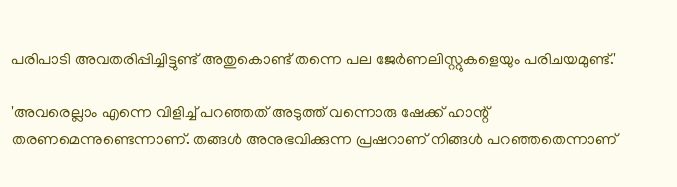പരിപാടി അവതരിപ്പിച്ചിട്ടുണ്ട് അതുകൊണ്ട് തന്നെ പല ജേർണലിസ്റ്റുകളെയും പരിചയമുണ്ട്.'

'അവരെല്ലാം എന്നെ വിളിച്ച് പറഞ്ഞത് അടുത്ത് വന്നൊരു ഷേക്ക് ഹാന്റ് തരണമെന്നുണ്ടെന്നാണ്. തങ്ങൾ അനുഭവിക്കുന്ന പ്രഷറാണ് നിങ്ങൾ പറഞ്ഞതെന്നാണ്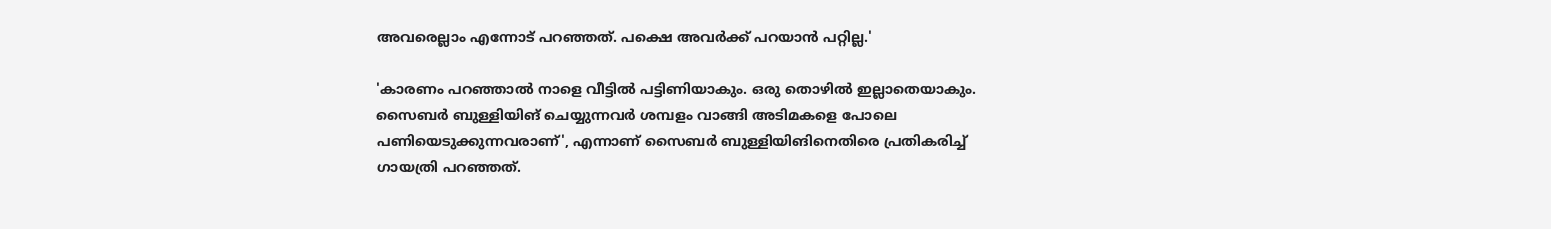അവരെല്ലാം എന്നോട് പറഞ്ഞത്. പക്ഷെ അവർക്ക് പറയാൻ പറ്റില്ല.'

'കാരണം പറഞ്ഞാൽ നാളെ വീട്ടിൽ പട്ടിണിയാകും. ഒരു തൊഴിൽ ഇല്ലാതെയാകും. സൈബർ ബുള്ളിയിങ് ചെയ്യുന്നവർ ശമ്പളം വാങ്ങി അടിമകളെ പോലെ പണിയെടുക്കുന്നവരാണ്', എന്നാണ് സൈബർ ബുള്ളിയിങിനെതിരെ പ്രതികരിച്ച് ഗായത്രി പറഞ്ഞത്.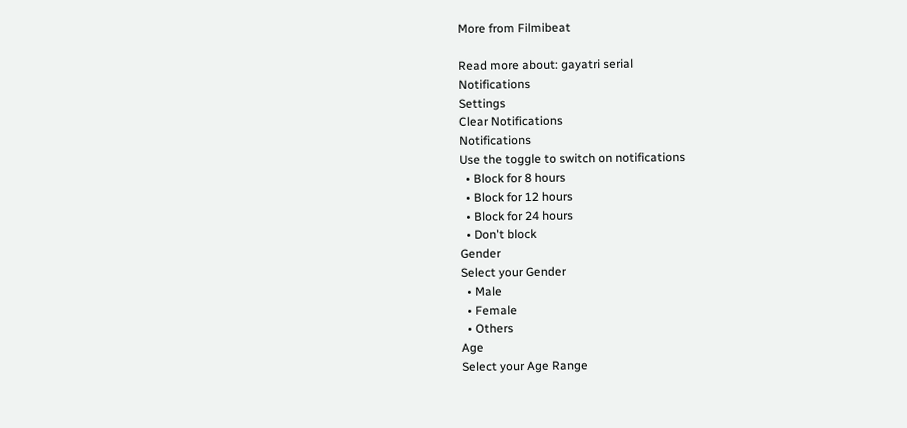More from Filmibeat

Read more about: gayatri serial
Notifications
Settings
Clear Notifications
Notifications
Use the toggle to switch on notifications
  • Block for 8 hours
  • Block for 12 hours
  • Block for 24 hours
  • Don't block
Gender
Select your Gender
  • Male
  • Female
  • Others
Age
Select your Age Range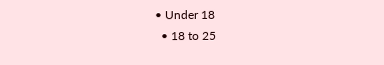• Under 18
  • 18 to 25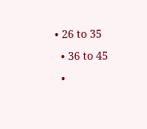• 26 to 35
  • 36 to 45
  •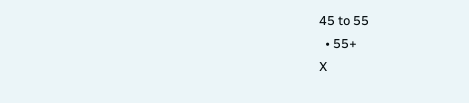45 to 55
  • 55+
X